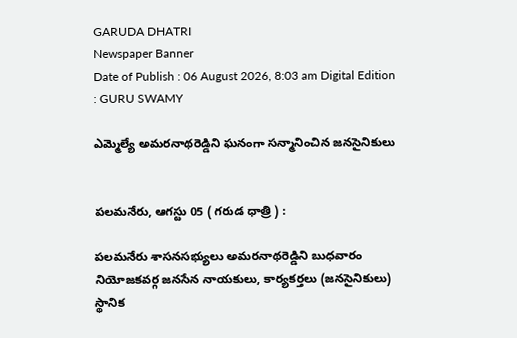GARUDA DHATRI
Newspaper Banner
Date of Publish : 06 August 2026, 8:03 am Digital Edition : GURU SWAMY

ఎమ్మెల్యే అమరనాథరెడ్డిని ఘనంగా సన్మానించిన జనసైనికులు


పలమనేరు, ఆగస్టు 05 ( గరుడ ధాత్రి ) :

పలమనేరు శాసనసభ్యులు అమరనాథరెడ్డిని బుధవారం నియోజకవర్గ జనసేన నాయకులు, కార్యకర్తలు (జనసైనికులు) స్థానిక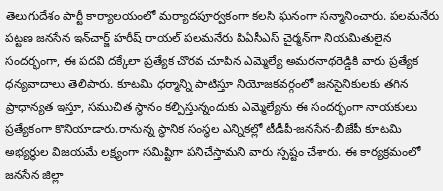తెలుగుదేశం పార్టీ కార్యాలయంలో మర్యాదపూర్వకంగా కలసి ఘనంగా సన్మానించారు. పలమనేరు పట్టణ జనసేన ఇన్‌చార్జ్ హరీష్ రాయల్ పలమనేరు పిఏసీఎస్ చైర్మన్‌గా నియమితులైన సందర్భంగా, ఈ పదవి దక్కేలా ప్రత్యేక చొరవ చూపిన ఎమ్మెల్యే అమరనాథరెడ్డికి వారు ప్రత్యేక ధన్యవాదాలు తెలిపారు. కూటమి ధర్మాన్ని పాటిస్తూ నియోజకవర్గంలో జనసైనికులకు తగిన ప్రాధాన్యత ఇస్తూ, సముచిత స్థానం కల్పిస్తున్నందుకు ఎమ్మెల్యేను ఈ సందర్భంగా నాయకులు ప్రత్యేకంగా కొనియాడారు.రానున్న స్థానిక సంస్థల ఎన్నికల్లో టీడీపీ-జనసేన-బీజేపీ కూటమి అభ్యర్థుల విజయమే లక్ష్యంగా సమిష్టిగా పనిచేస్తామని వారు స్పష్టం చేశారు. ఈ కార్యక్రమంలో జనసేన జిల్లా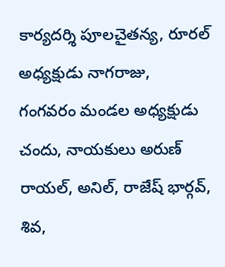కార్యదర్శి పూలచైతన్య, రూరల్ అధ్యక్షుడు నాగరాజు, గంగవరం మండల అధ్యక్షుడు చందు, నాయకులు అరుణ్ రాయల్, అనిల్, రాజేష్ భార్గవ్, శివ,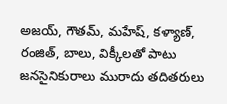అజయ్, గౌతమ్, మహేష్, కళ్యాణ్, రంజిత్, బాలు, విక్కీలతో పాటు జనసైనికురాలు మురాదు తదితరులు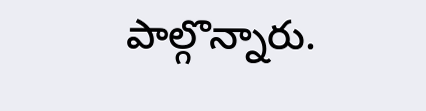పాల్గొన్నారు.